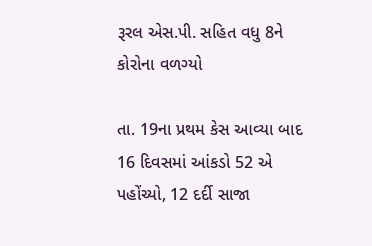રૂરલ એસ.પી. સહિત વધુ 8ને કોરોના વળગ્યો

તા. 19ના પ્રથમ કેસ આવ્યા બાદ 16 દિવસમાં આંકડો 52 એ પહોંચ્યો, 12 દર્દી સાજા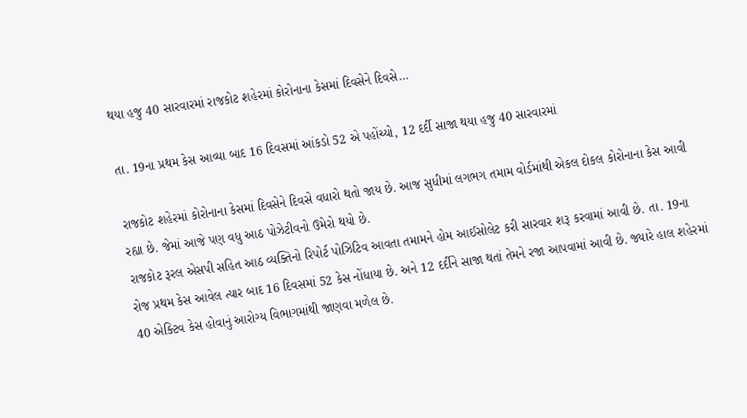થયા હજુ 40 સારવારમાં રાજકોટ શહેરમાં કોરોનાના કેસમાં દિવસેને દિવસે…

તા. 19ના પ્રથમ કેસ આવ્યા બાદ 16 દિવસમાં આંકડો 52 એ પહોંચ્યો, 12 દર્દી સાજા થયા હજુ 40 સારવારમાં

રાજકોટ શહેરમાં કોરોનાના કેસમાં દિવસેને દિવસે વધારો થતો જાય છે. આજ સુધીમાં લગભગ તમામ વોર્ડમાંથી એકલ દોકલ કોરોનાના કેસ આવી રહ્યા છે. જેમાં આજે પણ વધુ આઠ પોઝેટીવનો ઉમેરો થયો છે.
રાજકોટ રૂરલ એસપી સહિત આઠ વ્યક્તિનો રિપોર્ટ પોઝિટિવ આવતા તમામને હોમ આઈસોલેટ કરી સારવાર શરૂ કરવામાં આવી છે. તા. 19ના રોજ પ્રથમ કેસ આવેલ ત્યાર બાદ 16 દિવસમાં 52 કેસ નોંધાયા છે. અને 12 દર્દીને સાજા થતાં તેમને રજા આપવામાં આવી છે. જ્યારે હાલ શહેરમાં 40 એક્ટિવ કેસ હોવાનું આરોગ્ય વિભાગમાંથી જાણવા મળેલ છે.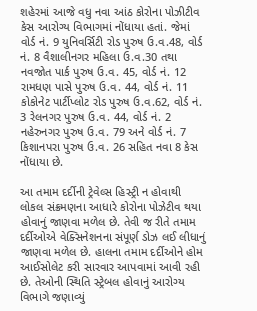શહેરમાં આજે વધુ નવા આંઠ કોરોના પોઝીટીવ કેસ આરોગ્ય વિભાગમાં નોંધાયા હતાં. જેમાં વોર્ડ નં. 9 યુનિવર્સિટી રોડ પુરુષ ઉ.વ.48, વોર્ડ નં. 8 વૈશાલીનગર મહિલા ઉ.વ.30 તથા નવજોત પાર્ક પુરુષ ઉ.વ. 45, વોર્ડ નં. 12 રામધણ પાસે પુરુષ ઉ.વ. 44, વોર્ડ નં. 11 કોકોનેટ પાર્ટીપ્લોટ રોડ પુરુષ ઉ.વ.62, વોર્ડ નં. 3 રેલનગર પુરુષ ઉ.વ. 44, વોર્ડ નં. 2 નહેરુનગર પુરુષ ઉ.વ. 79 અને વોર્ડ નં. 7 કિશાનપરા પુરુષ ઉ.વ. 26 સહિત નવા 8 કેસ નોંધાયા છે.

આ તમામ દર્દીની ટ્રેવેલ્સ હિસ્ટ્રી ન હોવાથી લોકલ સંક્રમણના આધારે કોરોના પોઝેટીવ થયા હોવાનું જાણવા મળેલ છે. તેવી જ રીતે તમામ દર્દીઓએ વેક્સિનેશનના સંપૂર્ણ ડોઝ લઈ લીધાનું જાણવા મળેલ છે. હાલના તમામ દર્દીઓને હોમ આઈસોલેટ કરી સારવાર આપવામાં આવી રહી છે. તેઓની સ્થિતિ સ્ટ્રેબલ હોવાનું આરોગ્ય વિભાગે જણાવ્યું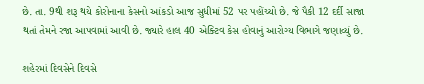છે. તા. 9થી શરૂ થયે કોરોનાના કેસનો આંકડો આજ સુધીમાં 52 પર પહોંચ્યો છે. જે પૈકી 12 દર્દી સાજા થતાં તેમને રજા આપવામાં આવી છે. જ્યારે હાલ 40 એક્ટિવ કેસ હોવાનું આરોગ્ય વિભાગે જણાવ્યું છે.

શહેરમાં દિવસેને દિવસે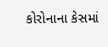કોરોનાના કેસમાં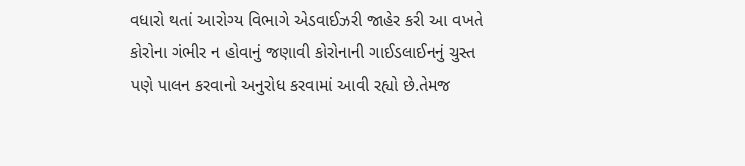વધારો થતાં આરોગ્ય વિભાગે એડવાઈઝરી જાહેર કરી આ વખતે કોરોના ગંભીર ન હોવાનું જણાવી કોરોનાની ગાઈડલાઈનનું ચુસ્ત પણે પાલન કરવાનો અનુરોધ કરવામાં આવી રહ્યો છે.તેમજ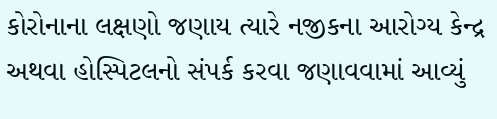કોરોનાના લક્ષણો જણાય ત્યારે નજીકના આરોગ્ય કેન્દ્ર અથવા હોસ્પિટલનો સંપર્ક કરવા જણાવવામાં આવ્યું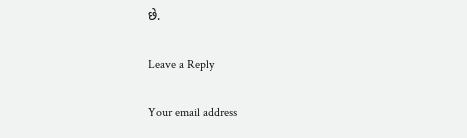છે.

Leave a Reply

Your email address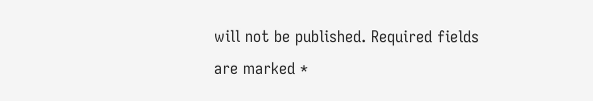will not be published. Required fields are marked *